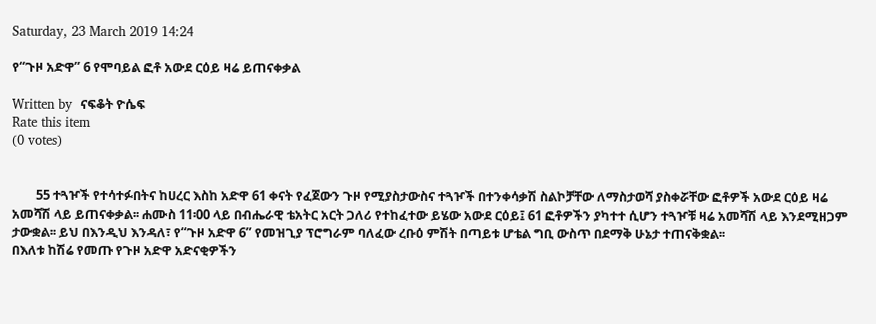Saturday, 23 March 2019 14:24

የ“ጉዞ አድዋ” 6 የሞባይል ፎቶ አውደ ርዕይ ዛሬ ይጠናቀቃል

Written by  ናፍቆት ዮሴፍ
Rate this item
(0 votes)


        55 ተጓዦች የተሳተፉበትና ከሀረር እስከ አድዋ 61 ቀናት የፈጀውን ጉዞ የሚያስታውስና ተጓዦች በተንቀሳቃሽ ስልኮቻቸው ለማስታወሻ ያስቀሯቸው ፎቶዎች አውደ ርዕይ ዛሬ አመሻሽ ላይ ይጠናቀቃል፡፡ ሐሙስ 11፡00 ላይ በብሔራዊ ቴአትር አርት ጋለሪ የተከፈተው ይሄው አውደ ርዕይ፤ 61 ፎቶዎችን ያካተተ ሲሆን ተጓዦቹ ዛሬ አመሻሽ ላይ እንደሚዘጋም ታውቋል፡፡ ይህ በእንዲህ እንዳለ፣ የ“ጉዞ አድዋ 6” የመዝጊያ ፕሮግራም ባለፈው ረቡዕ ምሽት በጣይቱ ሆቴል ግቢ ውስጥ በደማቅ ሁኔታ ተጠናቅቋል፡፡
በእለቱ ከሽሬ የመጡ የጉዞ አድዋ አድናቂዎችን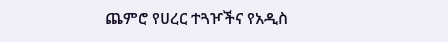ጨምሮ የሀረር ተጓዦችና የአዲስ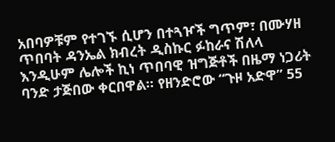አበባዎቹም የተገኙ ሲሆን በተጓዦች ግጥም፣ በሙሃዘ ጥበባት ዳንኤል ክብረት ዲስኩር ፉከራና ሽለላ እንዲሁም ሌሎች ኪነ ጥበባዊ ዝግጅቶች በዜማ ነጋሪት ባንድ ታጅበው ቀርበዋል፡፡ የዘንድሮው “ጉዞ አድዋ” 55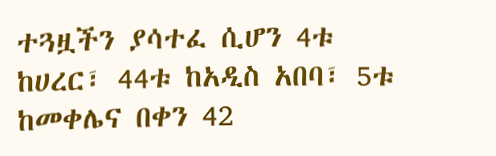ተጓዟችን ያሳተፈ ሲሆን 4ቱ ከሀረር፣ 44ቱ ከአዲስ አበባ፣ 5ቱ ከመቀሌና በቀን 42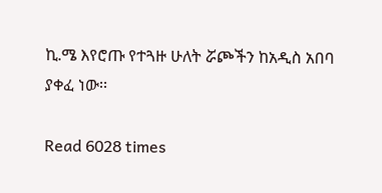ኪ.ሜ እየሮጡ የተጓዙ ሁለት ሯጮችን ከአዲስ አበባ ያቀፈ ነው፡፡

Read 6028 times